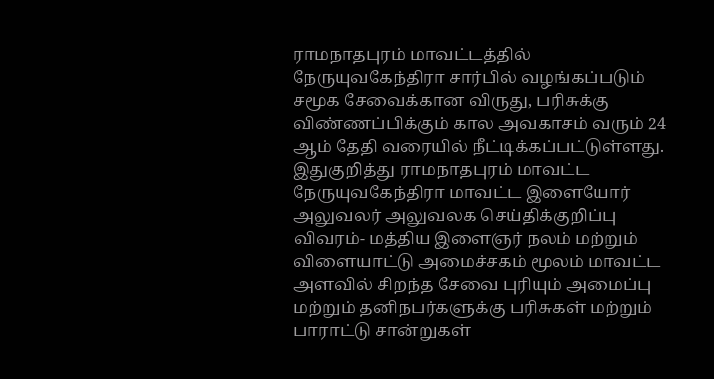ராமநாதபுரம் மாவட்டத்தில் நேருயுவகேந்திரா சார்பில் வழங்கப்படும் சமூக சேவைக்கான விருது, பரிசுக்கு விண்ணப்பிக்கும் கால அவகாசம் வரும் 24 ஆம் தேதி வரையில் நீட்டிக்கப்பட்டுள்ளது.
இதுகுறித்து ராமநாதபுரம் மாவட்ட நேருயுவகேந்திரா மாவட்ட இளையோர் அலுவலர் அலுவலக செய்திக்குறிப்பு விவரம்- மத்திய இளைஞர் நலம் மற்றும் விளையாட்டு அமைச்சகம் மூலம் மாவட்ட அளவில் சிறந்த சேவை புரியும் அமைப்பு மற்றும் தனிநபர்களுக்கு பரிசுகள் மற்றும் பாராட்டு சான்றுகள்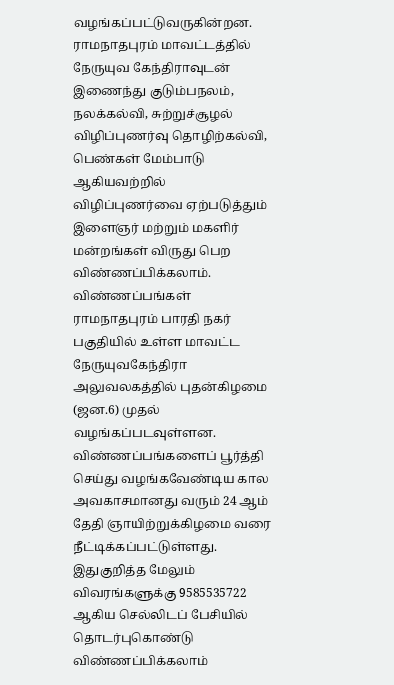வழங்கப்பட்டுவருகின்றன.
ராமநாதபுரம் மாவட்டத்தில் நேருயுவ கேந்திராவுடன் இணைந்து குடும்பநலம், நலக்கல்வி, சுற்றுச்சூழல் விழிப்புணர்வு தொழிற்கல்வி, பெண்கள் மேம்பாடு ஆகியவற்றில் விழிப்புணர்வை ஏற்படுத்தும் இளைஞர் மற்றும் மகளிர் மன்றங்கள் விருது பெற விண்ணப்பிக்கலாம்.
விண்ணப்பங்கள் ராமநாதபுரம் பாரதி நகர் பகுதியில் உள்ள மாவட்ட நேருயுவகேந்திரா அலுவலகத்தில் புதன்கிழமை (ஜன.6) முதல் வழங்கப்படவுள்ளன. விண்ணப்பங்களைப் பூர்த்தி செய்து வழங்கவேண்டிய கால அவகாசமானது வரும் 24 ஆம் தேதி ஞாயிற்றுக்கிழமை வரை நீட்டிக்கப்பட்டுள்ளது.
இதுகுறித்த மேலும் விவரங்களுக்கு 9585535722 ஆகிய செல்லிடப் பேசியில் தொடர்புகொண்டு விண்ணப்பிக்கலாம்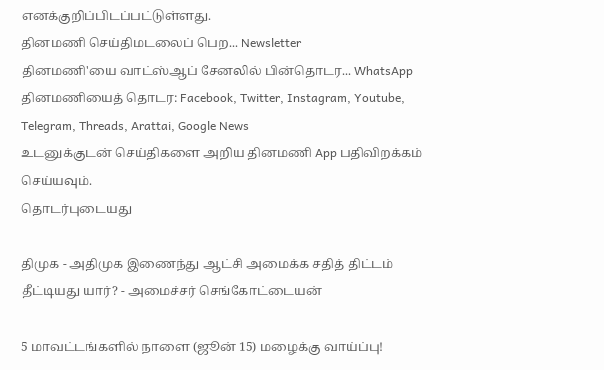எனக்குறிப்பிடப்பட்டுள்ளது.
தினமணி செய்திமடலைப் பெற... Newsletter
தினமணி'யை வாட்ஸ்ஆப் சேனலில் பின்தொடர... WhatsApp
தினமணியைத் தொடர: Facebook, Twitter, Instagram, Youtube, Telegram, Threads, Arattai, Google News
உடனுக்குடன் செய்திகளை அறிய தினமணி App பதிவிறக்கம் செய்யவும்.
தொடர்புடையது

திமுக - அதிமுக இணைந்து ஆட்சி அமைக்க சதித் திட்டம் தீட்டியது யார்? - அமைச்சர் செங்கோட்டையன்

5 மாவட்டங்களில் நாளை (ஜூன் 15) மழைக்கு வாய்ப்பு!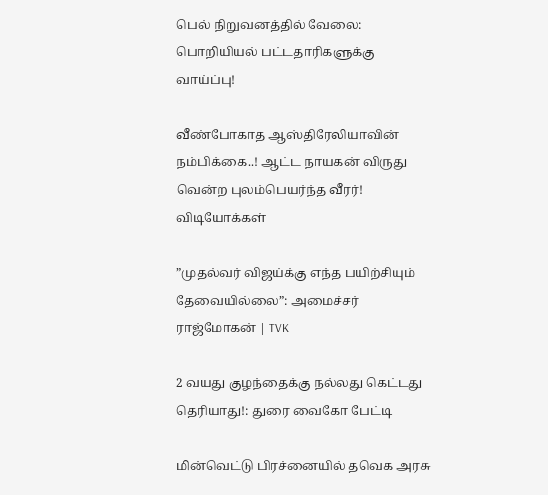பெல் நிறுவனத்தில் வேலை: பொறியியல் பட்டதாரிகளுக்கு வாய்ப்பு!

வீண்போகாத ஆஸ்திரேலியாவின் நம்பிக்கை..! ஆட்ட நாயகன் விருது வென்ற புலம்பெயர்ந்த வீரர்!
விடியோக்கள்

”முதல்வர் விஜய்க்கு எந்த பயிற்சியும் தேவையில்லை”: அமைச்சர் ராஜ்மோகன் | TVK

2 வயது குழந்தைக்கு நல்லது கெட்டது தெரியாது!: துரை வைகோ பேட்டி

மின்வெட்டு பிரச்னையில் தவெக அரசு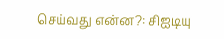செய்வது என்ன?: சிஐடியு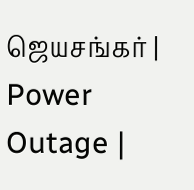ஜெயசங்கர் | Power Outage |